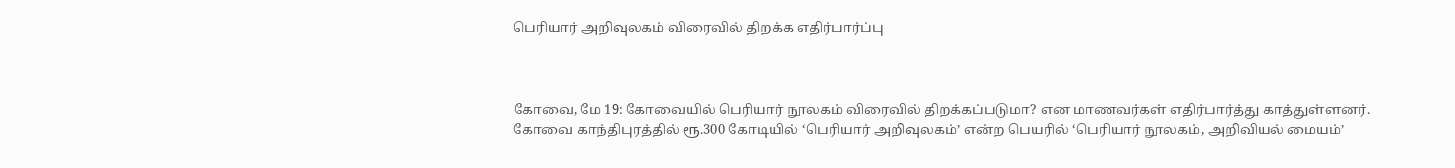பெரியார் அறிவுலகம் விரைவில் திறக்க எதிர்பார்ப்பு



கோவை, மே 19: கோவையில் பெரியார் நூலகம் விரைவில் திறக்கப்படுமா? என மாணவர்கள் எதிர்பார்த்து காத்துள்ளனர். கோவை காந்திபுரத்தில் ரூ.300 கோடியில் ‘பெரியார் அறிவுலகம்’ என்ற பெயரில் ‘பெரியார் நூலகம், அறிவியல் மையம்’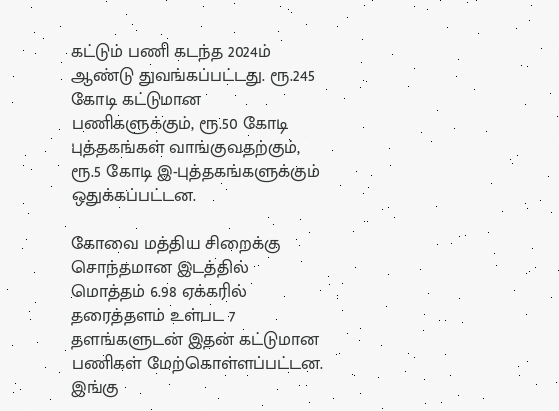கட்டும் பணி கடந்த 2024ம் ஆண்டு துவங்கப்பட்டது. ரூ.245 கோடி கட்டுமான பணிகளுக்கும், ரூ.50 கோடி புத்தகங்கள் வாங்குவதற்கும், ரூ.5 கோடி இ-புத்தகங்களுக்கும் ஒதுக்கப்பட்டன.

கோவை மத்திய சிறைக்கு சொந்தமான இடத்தில் மொத்தம் 6.98 ஏக்கரில் தரைத்தளம் உள்பட 7 தளங்களுடன் இதன் கட்டுமான பணிகள் மேற்கொள்ளப்பட்டன.
இங்கு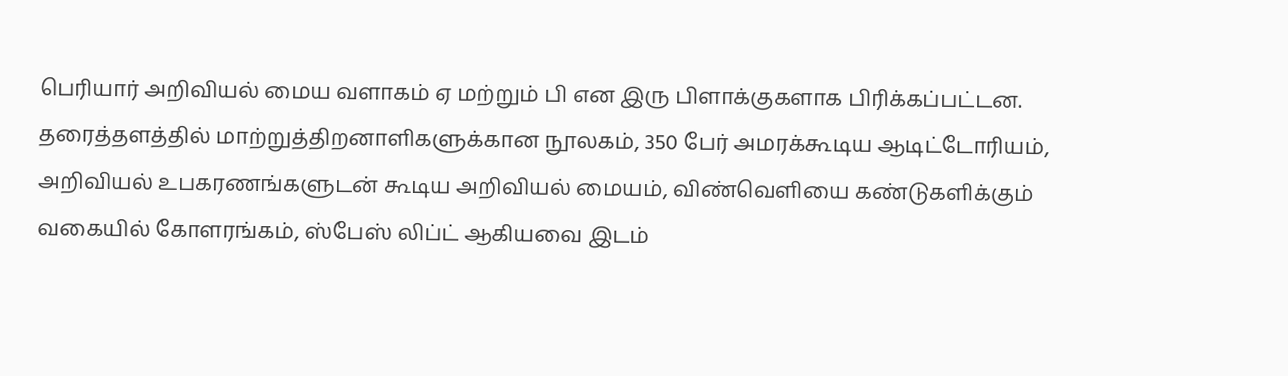பெரியார் அறிவியல் மைய வளாகம் ஏ மற்றும் பி என இரு பிளாக்குகளாக பிரிக்கப்பட்டன. தரைத்தளத்தில் மாற்றுத்திறனாளிகளுக்கான நூலகம், 350 பேர் அமரக்கூடிய ஆடிட்டோரியம், அறிவியல் உபகரணங்களுடன் கூடிய அறிவியல் மையம், விண்வெளியை கண்டுகளிக்கும் வகையில் கோளரங்கம், ஸ்பேஸ் லிப்ட் ஆகியவை இடம்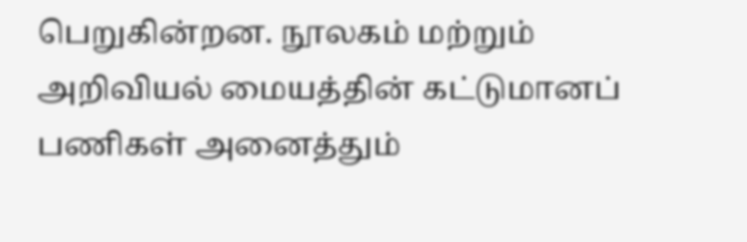பெறுகின்றன. நூலகம் மற்றும் அறிவியல் மையத்தின் கட்டுமானப் பணிகள் அனைத்தும்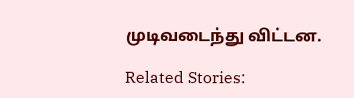முடிவடைந்து விட்டன.

Related Stories: